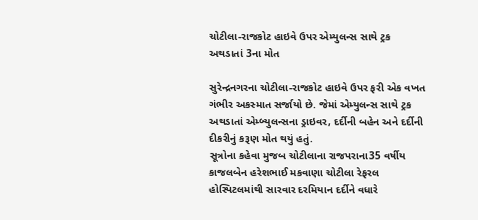ચોટીલા-રાજકોટ હાઇવે ઉપર એમ્યુલન્સ સાથે ટ્રક અથડાતાં 3ના મોત

સુરેન્દ્રનગરના ચોટીલા-રાજકોટ હાઇવે ઉપર ફરી એક વખત ગંભીર અકસ્માત સર્જાયો છે. જેમાં એમ્યુલન્સ સાથે ટ્રક અથડાતાં એમ્બ્યુલન્સના ડ્રાઇવર, દર્દીની બહેન અને દર્દીની દીકરીનું કરૂણ મોત થયું હતું.
સૂત્રોના કહેવા મુજબ ચોટીલાના રાજપરાના35 વર્ષીય કાજલબેન હરેશભાઈ મકવાણા ચોટીલા રેફરલ હોસ્પિટલમાંથી સારવાર દરમિયાન દર્દીને વધારે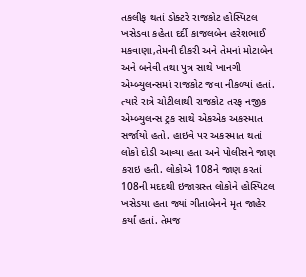તકલીફ થતાં ડોક્ટરે રાજકોટ હોસ્પિટલ ખસેડવા કહેતા દર્દી કાજલબેન હરેશભાઈ મકવાણા,તેમની દીકરી અને તેમનાં મોટાબેન અને બનેવી તથા પુત્ર સાથે ખાનગી એમ્બ્યુલન્સમાં રાજકોટ જવા નીકળ્યાં હતાં. ત્યારે રાત્રે ચોટીલાથી રાજકોટ તરફ નજીક એમ્બ્યુલન્સ ટ્રક સાથે એકએક અકસ્માત સર્જાયો હતો. હાઇવે પર અકસ્માત થતાં લોકો દોડી આવ્યા હતા અને પોલીસને જાણ કરાઇ હતી. લોકોએ 108ને જાણ કરતાં 108ની મદદથી ઇજાગ્રસ્ત લોકોને હોસ્પિટલ ખસેડયા હતા જ્યાં ગીતાબેનને મૃત જાહેર કર્યાં હતાં. તેમજ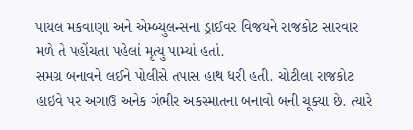પાયલ મકવાણા અને એમ્બ્યુલન્સના ડ્રાઈવર વિજયને રાજકોટ સારવાર મળે તે પહોંચતા પહેલાં મૃત્યુ પામ્યાં હતાં.
સમગ્ર બનાવને લઈને પોલીસે તપાસ હાથ ધરી હતી. ચોટીલા રાજકોટ હાઇવે પર અગાઉ અનેક ગંભીર અકસ્માતના બનાવો બની ચૂક્યા છે. ત્યારે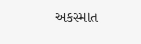અકસ્માત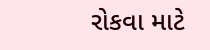રોકવા માટે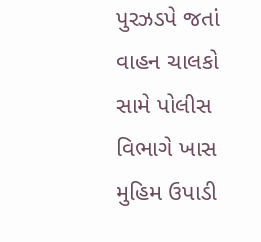પુરઝડપે જતાં વાહન ચાલકો સામે પોલીસ વિભાગે ખાસ મુહિમ ઉપાડી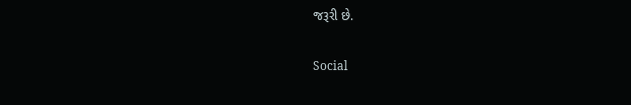જરૂરી છે.

Social